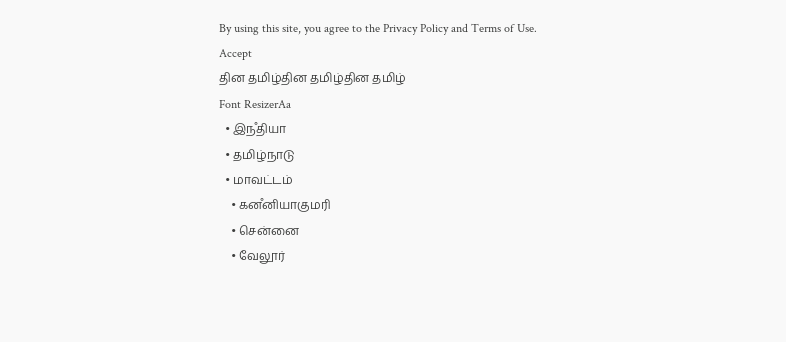By using this site, you agree to the Privacy Policy and Terms of Use.
Accept
தின தமிழ்தின தமிழ்தின தமிழ்
Font ResizerAa
  • இநஂதியா
  • தமிழ்நாடு
  • மாவட்டம்
    • கனஂனியாகுமரி
    • சென்னை
    • வேலூர்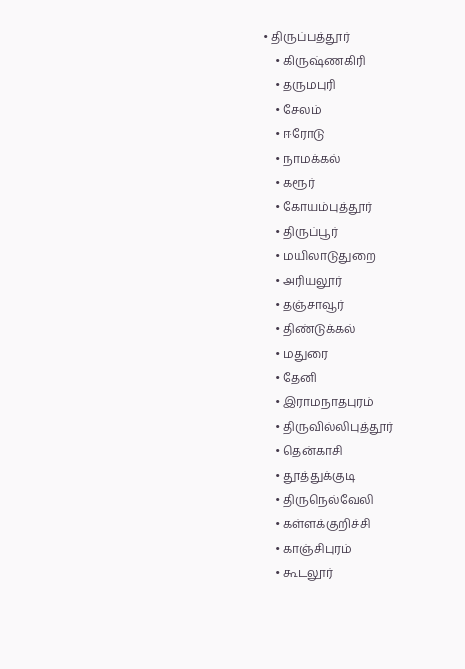• திருப்பத்தூர்
    • கிருஷ்ணகிரி
    • தருமபுரி
    • சேலம்
    • ஈரோடு
    • நாமக்கல்
    • கரூர்
    • கோயம்புத்தூர்
    • திருப்பூர்
    • மயிலாடுதுறை
    • அரியலூர்
    • தஞ்சாவூர்
    • திண்டுக்கல்
    • மதுரை
    • தேனி
    • இராமநாதபுரம்
    • திருவில்லிபுத்தூர்
    • தென்காசி
    • தூத்துக்குடி
    • திருநெல்வேலி
    • கள்ளக்குறிச்சி
    • காஞ்சிபுரம்
    • கூடலூர்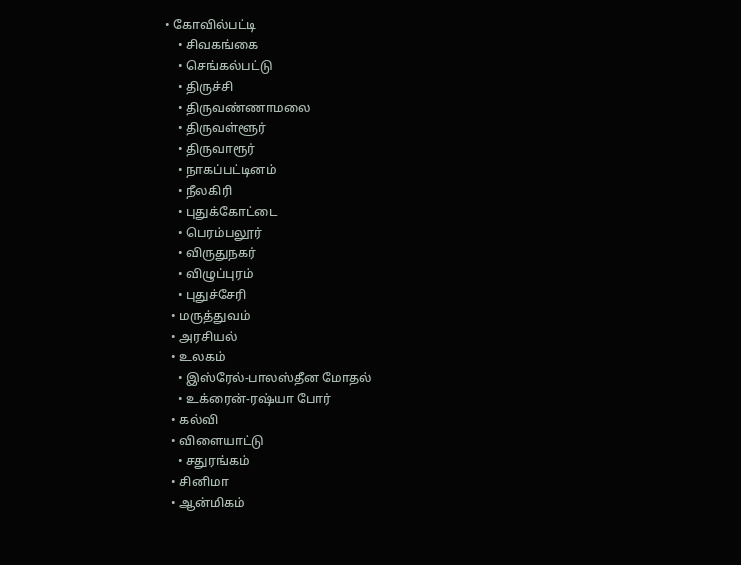• கோவில்பட்டி
    • சிவகங்கை
    • செங்கல்பட்டு
    • திருச்சி
    • திருவண்ணாமலை
    • திருவள்ளூர்
    • திருவாரூர்
    • நாகப்பட்டினம்
    • நீலகிரி
    • புதுக்கோட்டை
    • பெரம்பலூர்
    • விருதுநகர்
    • விழுப்புரம்
    • புதுச்சேரி
  • மருத்துவம்
  • அரசியல்
  • உலகம்
    • இஸ்ரேல்-பாலஸ்தீன மோதல்
    • உக்ரைன்-ரஷ்யா போர்
  • கல்வி
  • விளையாட்டு
    • சதுரங்கம்
  • சினிமா
  • ஆன்மிகம்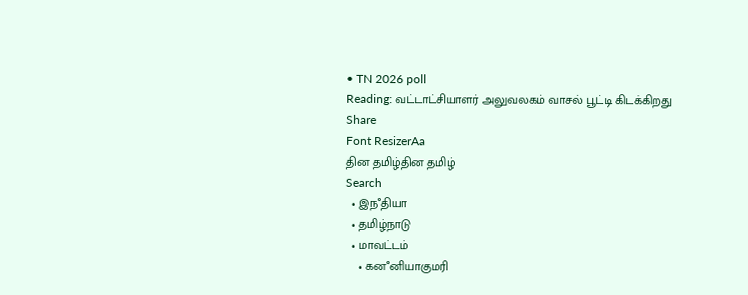• TN 2026 poll
Reading: வட்டாட்சியாளர் அலுவலகம் வாசல் பூட்டி கிடக்கிறது
Share
Font ResizerAa
தின தமிழ்தின தமிழ்
Search
  • இநஂதியா
  • தமிழ்நாடு
  • மாவட்டம்
    • கனஂனியாகுமரி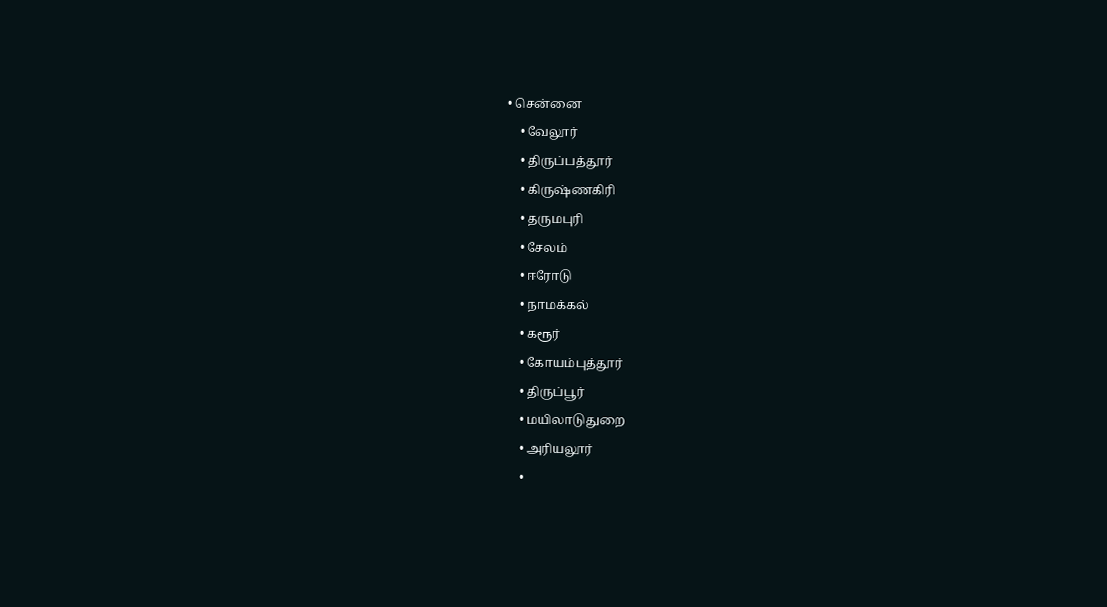• சென்னை
    • வேலூர்
    • திருப்பத்தூர்
    • கிருஷ்ணகிரி
    • தருமபுரி
    • சேலம்
    • ஈரோடு
    • நாமக்கல்
    • கரூர்
    • கோயம்புத்தூர்
    • திருப்பூர்
    • மயிலாடுதுறை
    • அரியலூர்
    •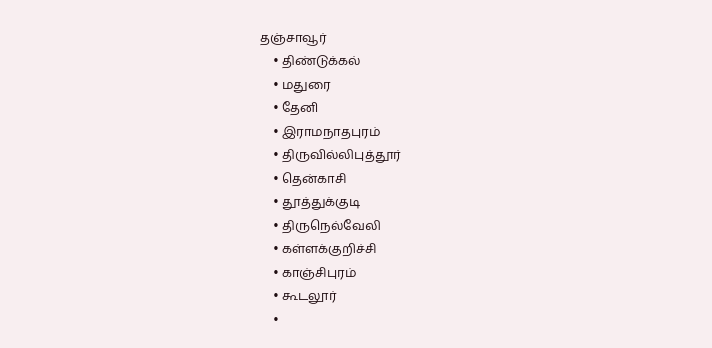தஞ்சாவூர்
    • திண்டுக்கல்
    • மதுரை
    • தேனி
    • இராமநாதபுரம்
    • திருவில்லிபுத்தூர்
    • தென்காசி
    • தூத்துக்குடி
    • திருநெல்வேலி
    • கள்ளக்குறிச்சி
    • காஞ்சிபுரம்
    • கூடலூர்
    •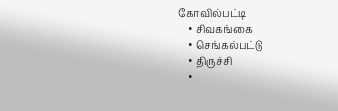கோவில்பட்டி
    • சிவகங்கை
    • செங்கல்பட்டு
    • திருச்சி
    •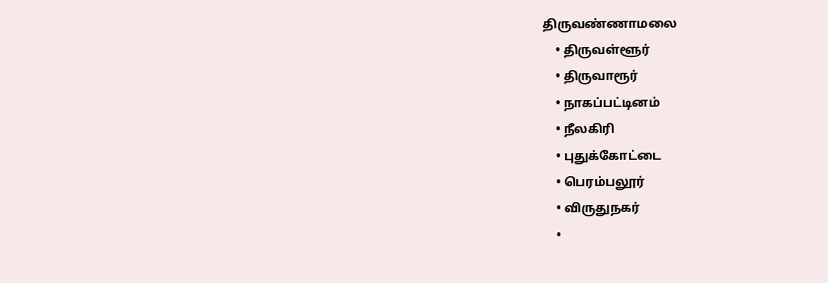திருவண்ணாமலை
    • திருவள்ளூர்
    • திருவாரூர்
    • நாகப்பட்டினம்
    • நீலகிரி
    • புதுக்கோட்டை
    • பெரம்பலூர்
    • விருதுநகர்
    •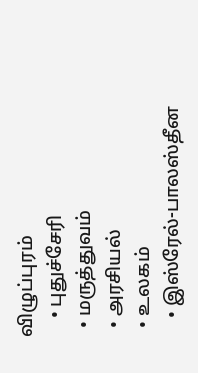விழுப்புரம்
    • புதுச்சேரி
  • மருத்துவம்
  • அரசியல்
  • உலகம்
    • இஸ்ரேல்-பாலஸ்தீன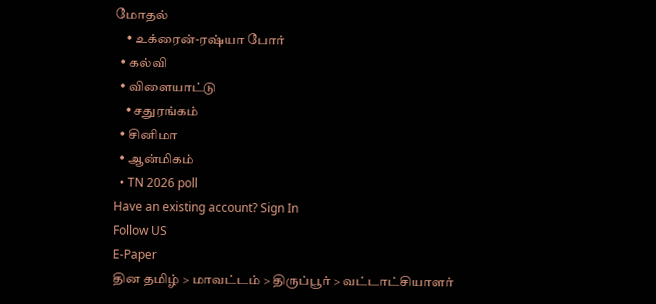மோதல்
    • உக்ரைன்-ரஷ்யா போர்
  • கல்வி
  • விளையாட்டு
    • சதுரங்கம்
  • சினிமா
  • ஆன்மிகம்
  • TN 2026 poll
Have an existing account? Sign In
Follow US
E-Paper
தின தமிழ் > மாவட்டம் > திருப்பூர் > வட்டாட்சியாளர்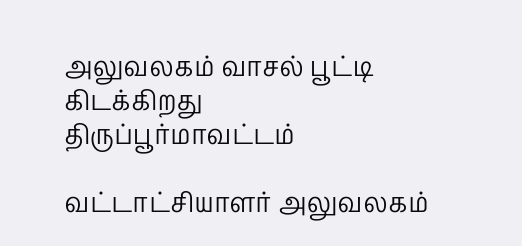அலுவலகம் வாசல் பூட்டி கிடக்கிறது
திருப்பூர்மாவட்டம்

வட்டாட்சியாளர் அலுவலகம்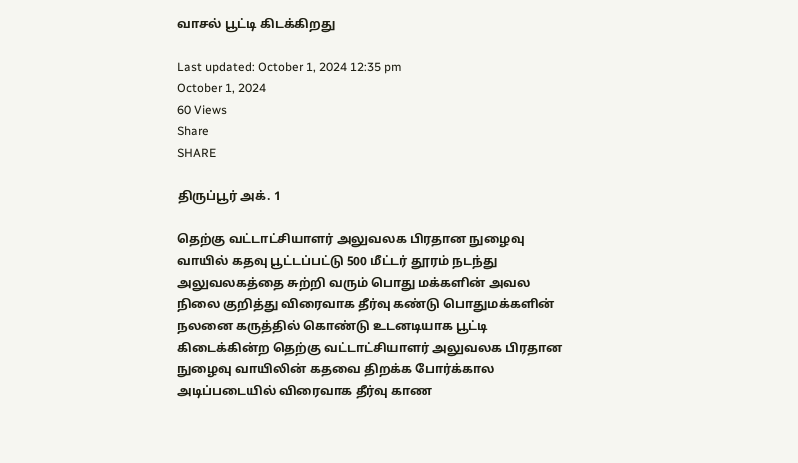வாசல் பூட்டி கிடக்கிறது

Last updated: October 1, 2024 12:35 pm
October 1, 2024
60 Views
Share
SHARE

திருப்பூர் அக். 1

தெற்கு வட்டாட்சியாளர் அலுவலக பிரதான நுழைவு வாயில் கதவு பூட்டப்பட்டு 500 மீட்டர் தூரம் நடந்து அலுவலகத்தை சுற்றி வரும் பொது மக்களின் அவல நிலை குறித்து விரைவாக தீர்வு கண்டு பொதுமக்களின் நலனை கருத்தில் கொண்டு உடனடியாக பூட்டி கிடைக்கின்ற தெற்கு வட்டாட்சியாளர் அலுவலக பிரதான நுழைவு வாயிலின் கதவை திறக்க போர்க்கால அடிப்படையில் விரைவாக தீர்வு காண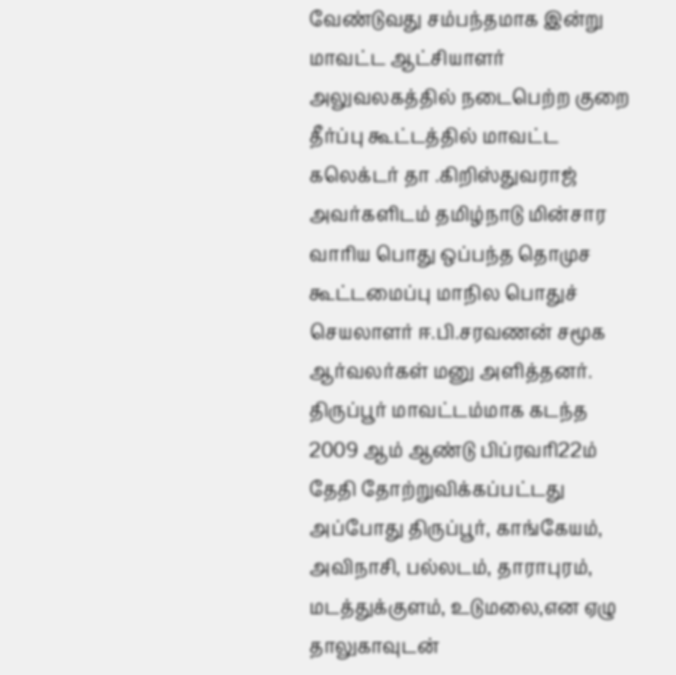வேண்டுவது சம்பந்தமாக இன்று மாவட்ட ஆட்சியாளர் அலுவலகத்தில் நடைபெற்ற குறை தீர்ப்பு கூட்டத்தில் மாவட்ட கலெக்டர் தா .கிறிஸ்துவராஜ் அவர்களிடம் தமிழ்நாடு மின்சார வாரிய பொது ஒப்பந்த தொமுச கூட்டமைப்பு மாநில பொதுச் செயலாளர் ஈ.பி.சரவணன் சமூக ஆர்வலர்கள் மனு அளித்தனர். திருப்பூர் மாவட்டம்மாக கடந்த 2009 ஆம் ஆண்டு பிப்ரவரி22ம் தேதி தோற்றுவிக்கப்பட்டது அப்போது திருப்பூர், காங்கேயம், அவிநாசி, பல்லடம், தாராபுரம், மடத்துக்குளம், உடுமலை,என ஏழு தாலுகாவுடன்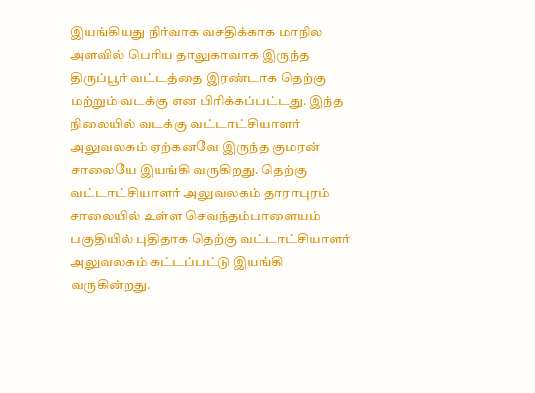இயங்கியது நிர்வாக வசதிக்காக மாநில அளவில் பெரிய தாலுகாவாக இருந்த திருப்பூர் வட்டத்தை இரண்டாக தெற்கு மற்றும் வடக்கு என பிரிக்கப்பட்டது. இந்த நிலையில் வடக்கு வட்டாட்சியாளர் அலுவலகம் ஏற்கனவே இருந்த குமரன் சாலையே இயங்கி வருகிறது. தெற்கு வட்டாட்சியாளர் அலுவலகம் தாராபுரம் சாலையில் உள்ள செவந்தம்பாளையம் பகுதியில் புதிதாக தெற்கு வட்டாட்சியாளர் அலுவலகம் கட்டப்பட்டு இயங்கி வருகின்றது.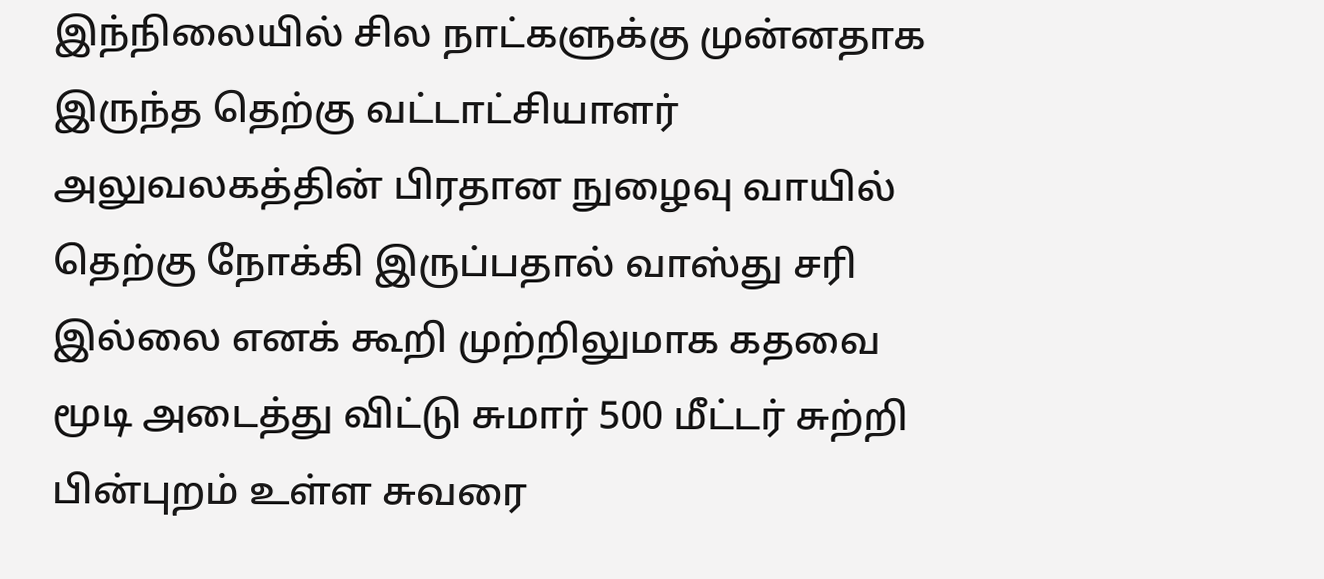இந்நிலையில் சில நாட்களுக்கு முன்னதாக இருந்த தெற்கு வட்டாட்சியாளர் அலுவலகத்தின் பிரதான நுழைவு வாயில் தெற்கு நோக்கி இருப்பதால் வாஸ்து சரி இல்லை எனக் கூறி முற்றிலுமாக கதவை மூடி அடைத்து விட்டு சுமார் 500 மீட்டர் சுற்றி பின்புறம் உள்ள சுவரை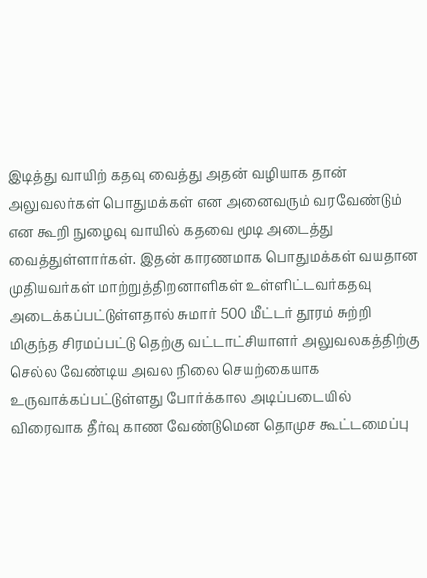இடித்து வாயிற் கதவு வைத்து அதன் வழியாக தான் அலுவலர்கள் பொதுமக்கள் என அனைவரும் வரவேண்டும் என கூறி நுழைவு வாயில் கதவை மூடி அடைத்து வைத்துள்ளார்கள். இதன் காரணமாக பொதுமக்கள் வயதான முதியவர்கள் மாற்றுத்திறனாளிகள் உள்ளிட்டவர்கதவு அடைக்கப்பட்டுள்ளதால் சுமார் 500 மீட்டர் தூரம் சுற்றி மிகுந்த சிரமப்பட்டு தெற்கு வட்டாட்சியாளர் அலுவலகத்திற்கு செல்ல வேண்டிய அவல நிலை செயற்கையாக உருவாக்கப்பட்டுள்ளது போர்க்கால அடிப்படையில் விரைவாக தீர்வு காண வேண்டுமென தொமுச கூட்டமைப்பு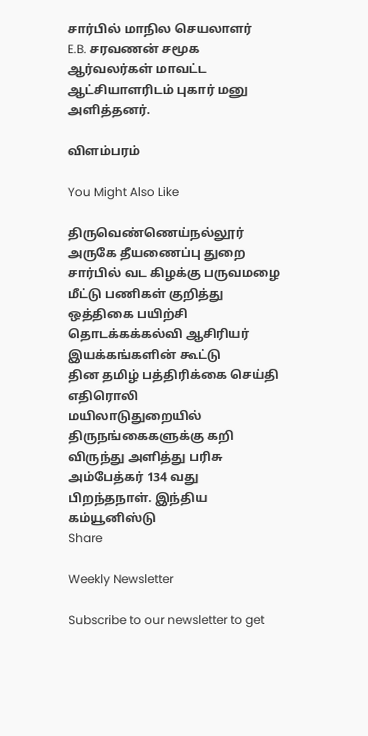சார்பில் மாநில செயலாளர்
E.B. சரவணன் சமூக ஆர்வலர்கள் மாவட்ட ஆட்சியாளரிடம் புகார் மனு அளித்தனர்.

விளம்பரம்

You Might Also Like

திருவெண்ணெய்நல்லூர் அருகே தீயணைப்பு துறை சார்பில் வட கிழக்கு பருவமழை மீட்டு பணிகள் குறித்து ஒத்திகை பயிற்சி
தொடக்கக்கல்வி ஆசிரியர் இயக்கங்களின் கூட்டு
தின தமிழ் பத்திரிக்கை செய்தி எதிரொலி
மயிலாடுதுறையில் திருநங்கைகளுக்கு கறி விருந்து அளித்து பரிசு
அம்பேத்கர் 134 வது பிறந்தநாள். இந்திய கம்யூனிஸ்டு
Share

Weekly Newsletter

Subscribe to our newsletter to get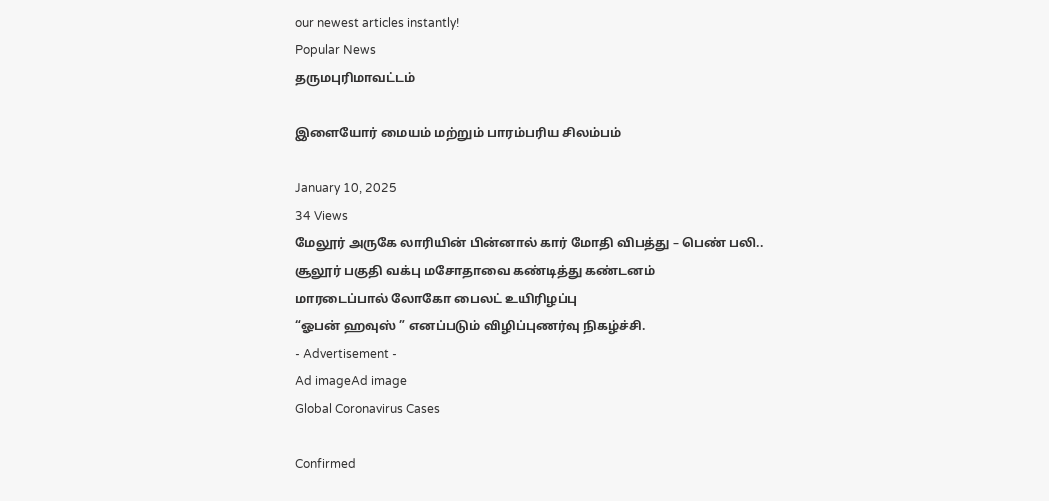our newest articles instantly!
Popular News
தருமபுரிமாவட்டம்

இளையோர் மையம் மற்றும் பாரம்பரிய சிலம்பம்

January 10, 2025
34 Views
மேலூர் அருகே லாரியின் பின்னால் கார் மோதி விபத்து – பெண் பலி..
சூலூர் பகுதி வக்பு மசோதாவை கண்டித்து கண்டனம்
மாரடைப்பால் லோகோ பைலட் உயிரிழப்பு
“ஓபன் ஹவுஸ் ” எனப்படும் விழிப்புணர்வு நிகழ்ச்சி.
- Advertisement -
Ad imageAd image
Global Coronavirus Cases

Confirmed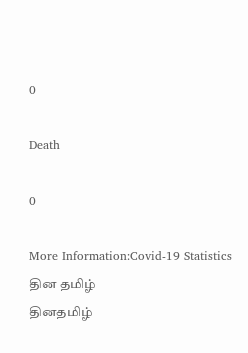0

Death

0

More Information:Covid-19 Statistics
தின தமிழ்
தினதமிழ்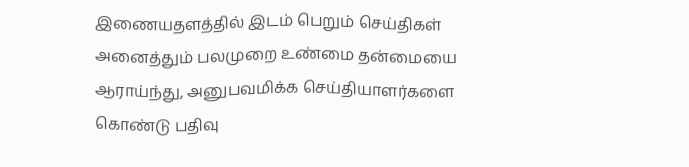இணையதளத்தில் இடம் பெறும் செய்திகள் அனைத்தும் பலமுறை உண்மை தன்மையை ஆராய்ந்து, அனுபவமிக்க செய்தியாளர்களை கொண்டு பதிவு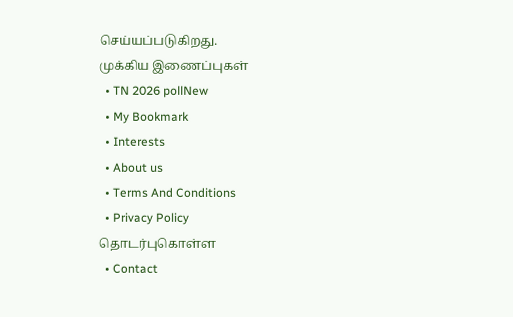செய்யப்படுகிறது.
முக்கிய இணைப்புகள்
  • TN 2026 pollNew
  • My Bookmark
  • Interests
  • About us
  • Terms And Conditions
  • Privacy Policy
தொடர்புகொள்ள
  • Contact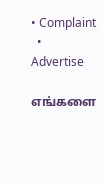• Complaint
  • Advertise

எங்களை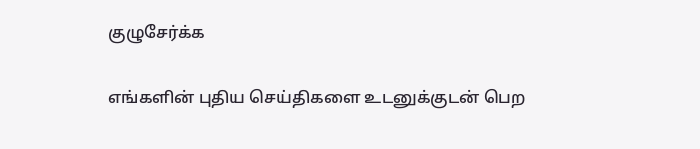குழுசேர்க்க

எங்களின் புதிய செய்திகளை உடனுக்குடன் பெற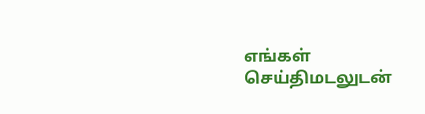எங்கள் செய்திமடலுடன்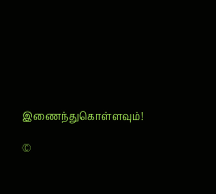இணைந்துகொள்ளவும்!

©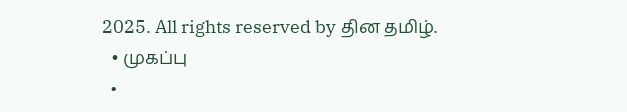2025. All rights reserved by தின தமிழ்.
  • முகப்பு
  •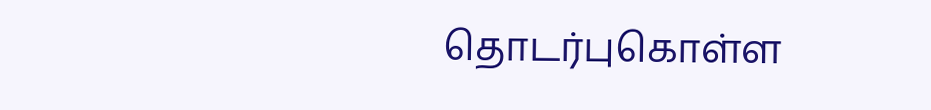தொடர்புகொள்ள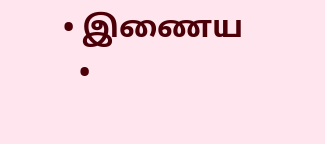• இணைய
  •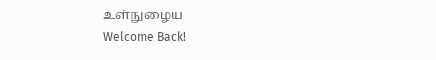உள்நுழைய
Welcome Back!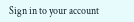Sign in to your account